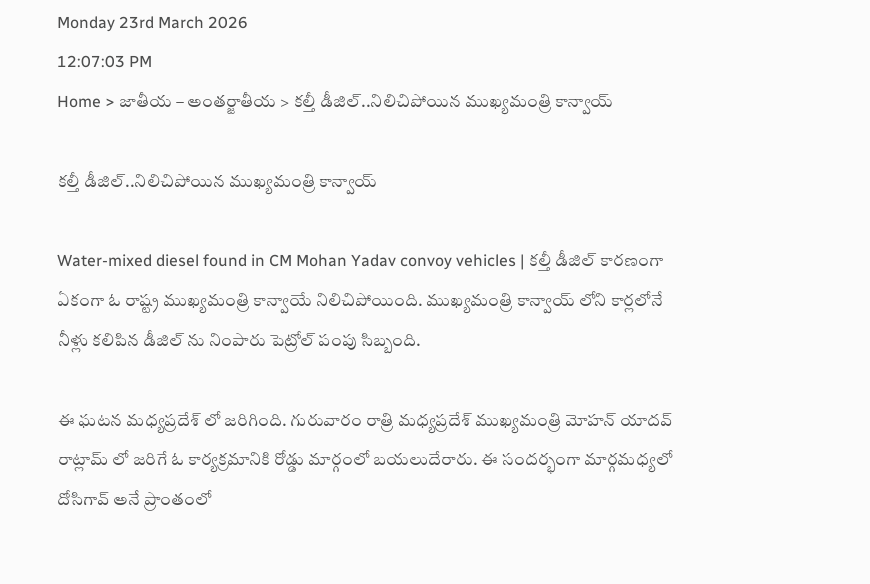Monday 23rd March 2026
12:07:03 PM
Home > జాతీయ – అంతర్జాతీయ > కల్తీ డీజిల్..నిలిచిపోయిన ముఖ్యమంత్రి కాన్వాయ్

కల్తీ డీజిల్..నిలిచిపోయిన ముఖ్యమంత్రి కాన్వాయ్

Water-mixed diesel found in CM Mohan Yadav convoy vehicles | కల్తీ డీజిల్ కారణంగా ఏకంగా ఓ రాష్ట్ర ముఖ్యమంత్రి కాన్వాయే నిలిచిపోయింది. ముఖ్యమంత్రి కాన్వాయ్ లోని కార్లలోనే నీళ్లు కలిపిన డీజిల్ ను నింపారు పెట్రోల్ పంపు సిబ్బంది.

ఈ ఘటన మధ్యప్రదేశ్ లో జరిగింది. గురువారం రాత్రి మధ్యప్రదేశ్ ముఖ్యమంత్రి మోహన్ యాదవ్ రాట్లామ్ లో జరిగే ఓ కార్యక్రమానికి రోడ్డు మార్గంలో బయలుదేరారు. ఈ సందర్భంగా మార్గమధ్యలో దోసిగావ్ అనే ప్రాంతంలో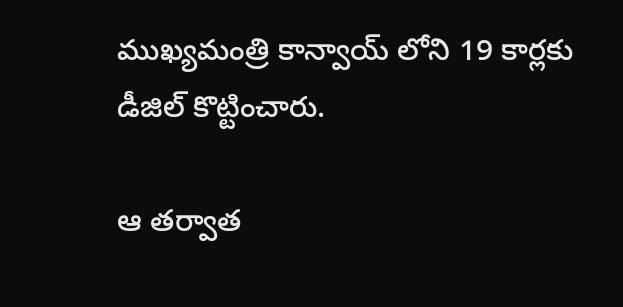ముఖ్యమంత్రి కాన్వాయ్ లోని 19 కార్లకు డీజిల్ కొట్టించారు.

ఆ తర్వాత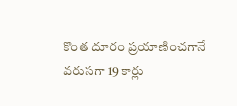కొంత దూరం ప్రయాణించగానే వరుసగా 19 కార్లు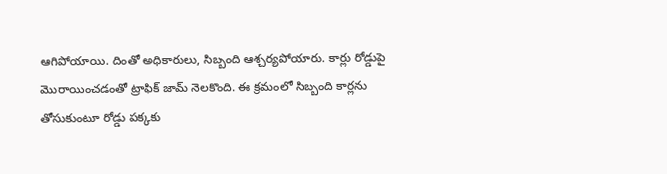ఆగిపోయాయి. దింతో అధికారులు, సిబ్బంది ఆశ్చర్యపోయారు. కార్లు రోడ్డుపై మొరాయించడంతో ట్రాఫిక్ జామ్ నెలకొంది. ఈ క్రమంలో సిబ్బంది కార్లను తోసుకుంటూ రోడ్డు పక్కకు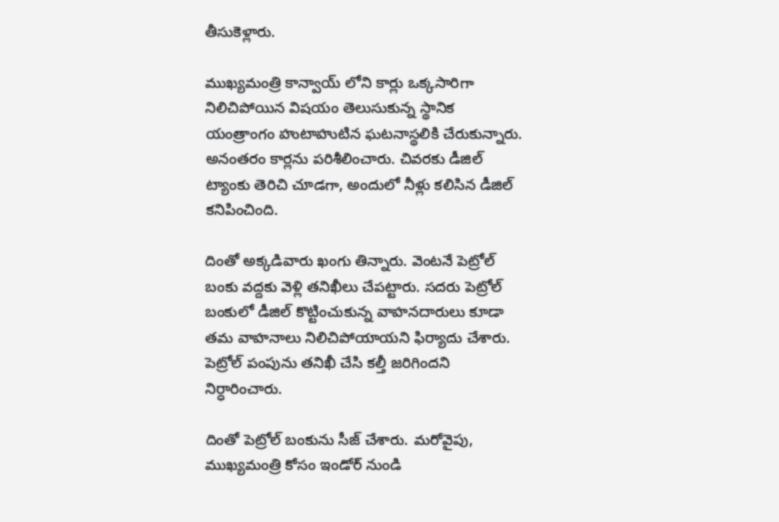తీసుకెళ్లారు.

ముఖ్యమంత్రి కాన్వాయ్ లోని కార్లు ఒక్కసారిగా నిలిచిపోయిన విషయం తెలుసుకున్న స్థానిక యంత్రాంగం హుటాహుటిన ఘటనాస్థలికి చేరుకున్నారు. అనంతరం కార్లను పరిశీలించారు. చివరకు డీజిల్ ట్యాంకు తెరిచి చూడగా, అందులో నీళ్లు కలిసిన డీజిల్ కనిపించింది.

దింతో అక్కడివారు ఖంగు తిన్నారు. వెంటనే పెట్రోల్ బంకు వద్దకు వెళ్లి తనిఖీలు చేపట్టారు. సదరు పెట్రోల్ బంకులో డీజిల్ కొట్టించుకున్న వాహనదారులు కూడా తమ వాహనాలు నిలిచిపోయాయని ఫిర్యాదు చేశారు. పెట్రోల్ పంపును తనిఖీ చేసి కల్తీ జరిగిందని నిర్ధారించారు.

దింతో పెట్రోల్ బంకును సీజ్ చేశారు. మరోవైపు, ముఖ్యమంత్రి కోసం ఇండోర్ నుండి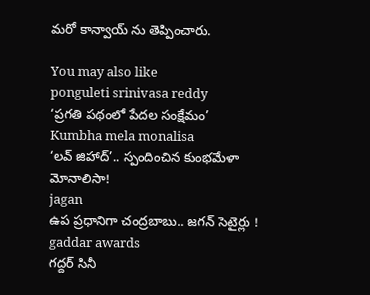మరో కాన్వాయ్ ను తెప్పించారు.

You may also like
ponguleti srinivasa reddy
‘ప్రగతి పథంలో పేదల సంక్షేమం’
Kumbha mela monalisa
‘లవ్ జిహాద్’.. స్పందించిన కుంభమేళా మోనాలిసా!
jagan
ఉప ప్రధానిగా చంద్రబాబు.. జగన్ సెటైర్లు !
gaddar awards
గద్దర్ సినీ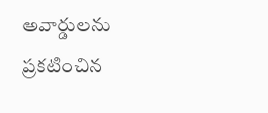అవార్డులను ప్రకటించిన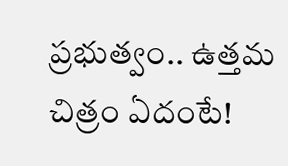ప్రభుత్వం.. ఉత్తమ చిత్రం ఏదంటే!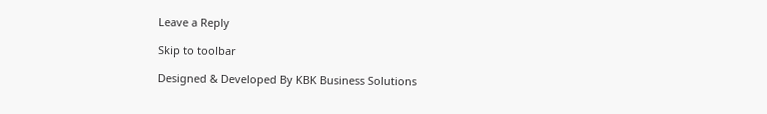Leave a Reply

Skip to toolbar

Designed & Developed By KBK Business Solutions